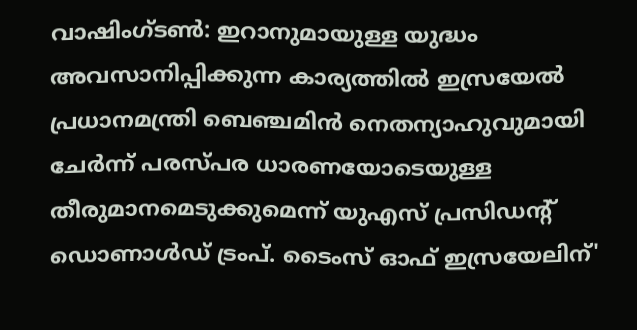വാഷിംഗ്ടൺ: ഇറാനുമായുള്ള യുദ്ധം അവസാനിപ്പിക്കുന്ന കാര്യത്തിൽ ഇസ്രയേൽ പ്രധാനമന്ത്രി ബെഞ്ചമിൻ നെതന്യാഹുവുമായി ചേർന്ന് പരസ്പര ധാരണയോടെയുള്ള തീരുമാനമെടുക്കുമെന്ന് യുഎസ് പ്രസിഡന്റ് ഡൊണാൾഡ് ട്രംപ്. ടൈംസ് ഓഫ് ഇസ്രയേലിന്'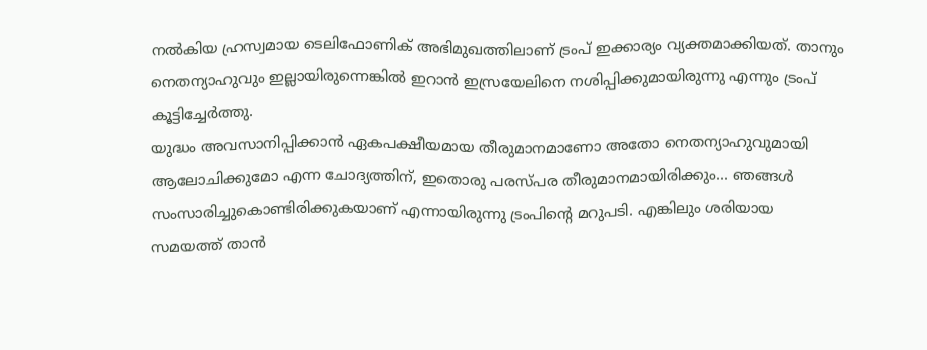നൽകിയ ഹ്രസ്വമായ ടെലിഫോണിക് അഭിമുഖത്തിലാണ് ട്രംപ് ഇക്കാര്യം വ്യക്തമാക്കിയത്. താനും നെതന്യാഹുവും ഇല്ലായിരുന്നെങ്കിൽ ഇറാൻ ഇസ്രയേലിനെ നശിപ്പിക്കുമായിരുന്നു എന്നും ട്രംപ് കൂട്ടിച്ചേർത്തു.
യുദ്ധം അവസാനിപ്പിക്കാൻ ഏകപക്ഷീയമായ തീരുമാനമാണോ അതോ നെതന്യാഹുവുമായി ആലോചിക്കുമോ എന്ന ചോദ്യത്തിന്, ഇതൊരു പരസ്പര തീരുമാനമായിരിക്കും... ഞങ്ങൾ സംസാരിച്ചുകൊണ്ടിരിക്കുകയാണ് എന്നായിരുന്നു ട്രംപിന്റെ മറുപടി. എങ്കിലും ശരിയായ സമയത്ത് താൻ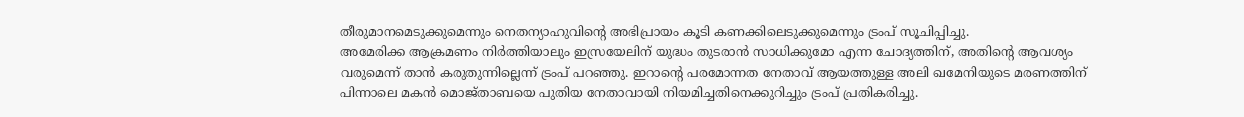തീരുമാനമെടുക്കുമെന്നും നെതന്യാഹുവിന്റെ അഭിപ്രായം കൂടി കണക്കിലെടുക്കുമെന്നും ട്രംപ് സൂചിപ്പിച്ചു.
അമേരിക്ക ആക്രമണം നിർത്തിയാലും ഇസ്രയേലിന് യുദ്ധം തുടരാൻ സാധിക്കുമോ എന്ന ചോദ്യത്തിന്, അതിന്റെ ആവശ്യം വരുമെന്ന് താൻ കരുതുന്നില്ലെന്ന് ട്രംപ് പറഞ്ഞു. ഇറാന്റെ പരമോന്നത നേതാവ് ആയത്തുള്ള അലി ഖമേനിയുടെ മരണത്തിന് പിന്നാലെ മകൻ മൊജ്താബയെ പുതിയ നേതാവായി നിയമിച്ചതിനെക്കുറിച്ചും ട്രംപ് പ്രതികരിച്ചു.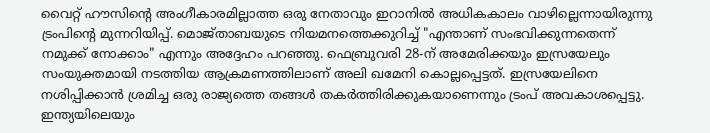വൈറ്റ് ഹൗസിന്റെ അംഗീകാരമില്ലാത്ത ഒരു നേതാവും ഇറാനിൽ അധികകാലം വാഴില്ലെന്നായിരുന്നു ട്രംപിന്റെ മുന്നറിയിപ്പ്. മൊജ്താബയുടെ നിയമനത്തെക്കുറിച്ച് "എന്താണ് സംഭവിക്കുന്നതെന്ന് നമുക്ക് നോക്കാം" എന്നും അദ്ദേഹം പറഞ്ഞു. ഫെബ്രുവരി 28-ന് അമേരിക്കയും ഇസ്രയേലും സംയുക്തമായി നടത്തിയ ആക്രമണത്തിലാണ് അലി ഖമേനി കൊല്ലപ്പെട്ടത്. ഇസ്രയേലിനെ നശിപ്പിക്കാൻ ശ്രമിച്ച ഒരു രാജ്യത്തെ തങ്ങൾ തകർത്തിരിക്കുകയാണെന്നും ട്രംപ് അവകാശപ്പെട്ടു.
ഇന്ത്യയിലെയും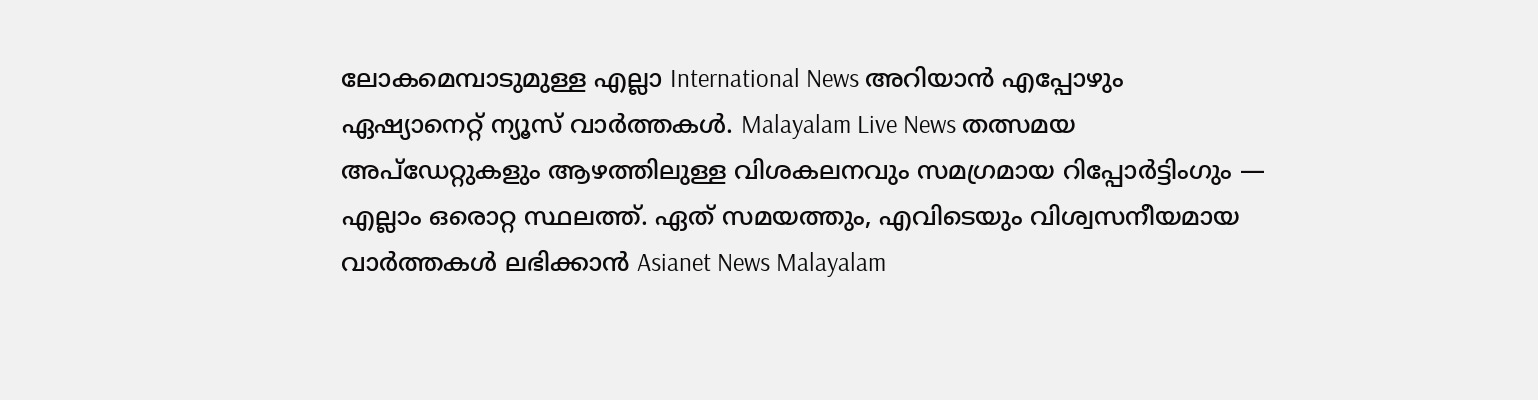ലോകമെമ്പാടുമുള്ള എല്ലാ International News അറിയാൻ എപ്പോഴും ഏഷ്യാനെറ്റ് ന്യൂസ് വാർത്തകൾ. Malayalam Live News തത്സമയ അപ്ഡേറ്റുകളും ആഴത്തിലുള്ള വിശകലനവും സമഗ്രമായ റിപ്പോർട്ടിംഗും — എല്ലാം ഒരൊറ്റ സ്ഥലത്ത്. ഏത് സമയത്തും, എവിടെയും വിശ്വസനീയമായ വാർത്തകൾ ലഭിക്കാൻ Asianet News Malayalam